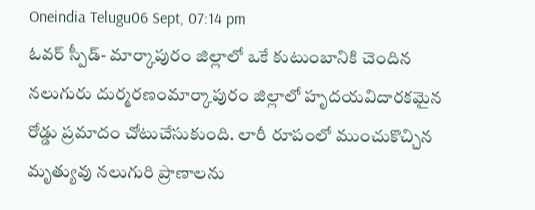Oneindia Telugu06 Sept, 07:14 pm
ఓవర్ స్పీడ్- మార్కాపురం జిల్లాలో ఒకే కుటుంబానికి చెందిన నలుగురు దుర్మరణంమార్కాపురం జిల్లాలో హృదయవిదారకమైన రోడ్డు ప్రమాదం చోటుచేసుకుంది. లారీ రూపంలో ముంచుకొచ్చిన మృత్యువు నలుగురి ప్రాణాలను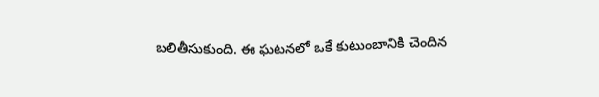బలితీసుకుంది. ఈ ఘటనలో ఒకే కుటుంబానికి చెందిన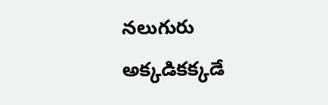నలుగురు అక్కడికక్కడే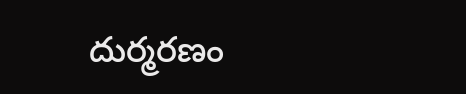దుర్మరణం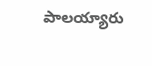పాలయ్యారు